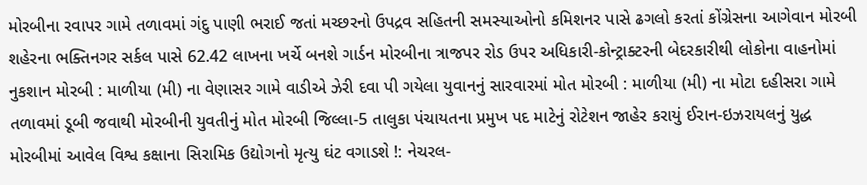મોરબીના રવાપર ગામે તળાવમાં ગંદુ પાણી ભરાઈ જતાં મચ્છરનો ઉપદ્રવ સહિતની સમસ્યાઓનો કમિશનર પાસે ઢગલો કરતાં કોંગ્રેસના આગેવાન મોરબી શહેરના ભક્તિનગર સર્કલ પાસે 62.42 લાખના ખર્ચે બનશે ગાર્ડન મોરબીના ત્રાજપર રોડ ઉપર અધિકારી-કોન્ટ્રાક્ટરની બેદરકારીથી લોકોના વાહનોમાં નુકશાન મોરબી : માળીયા (મી) ના વેણાસર ગામે વાડીએ ઝેરી દવા પી ગયેલા યુવાનનું સારવારમાં મોત મોરબી : માળીયા (મી) ના મોટા દહીસરા ગામે તળાવમાં ડૂબી જવાથી મોરબીની યુવતીનું મોત મોરબી જિલ્લા-5 તાલુકા પંચાયતના પ્રમુખ પદ માટેનું રોટેશન જાહેર કરાયું ઈરાન-ઇઝરાયલનું યુદ્ધ મોરબીમાં આવેલ વિશ્વ કક્ષાના સિરામિક ઉદ્યોગનો મૃત્યુ ઘંટ વગાડશે !: નેચરલ-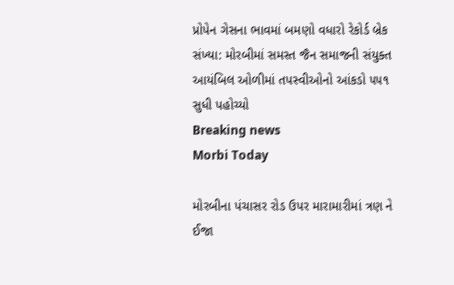પ્રોપેન ગેસના ભાવમાં બમણો વધારો રેકોર્ડ બ્રેક સંખ્યા: મોરબીમાં સમસ્ત જૈન સમાજની સંયુક્ત આયંબિલ ઓળીમાં તપસ્વીઓનો આંકડો ૫૫૧ સુધી પહોચ્યો
Breaking news
Morbi Today

મોરબીના પંચાસર રોડ ઉપર મારામારીમાં ત્રણ ને ઈજા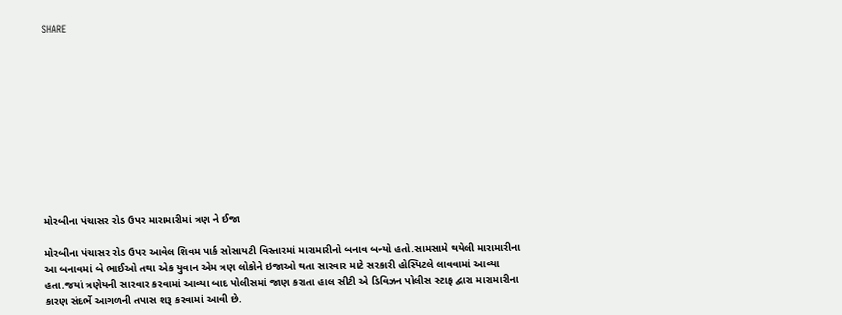SHARE











મોરબીના પંચાસર રોડ ઉપર મારામારીમાં ત્રણ ને ઈજા

મોરબીના પંચાસર રોડ ઉપર આવેલ શિવમ પાર્ક સોસાયટી વિસ્તારમાં મારામારીનો બનાવ બન્યો હતો.સામસામે થયેલી મારામારીના આ બનાવમાં બે ભાઈઓ તથા એક યુવાન એમ ત્રણ લોકોને ઇજાઓ થતા સારવાર માટે સરકારી હોસ્પિટલે લાવવામાં આવ્યા હતા.જયાં ત્રણેયની સારવાર કરવામાં આવ્યા બાદ પોલીસમાં જાણ કરાતા હાલ સીટી એ ડિવિઝન પોલીસ સ્ટાફ દ્વારા મારામારીના કારણ સંદર્ભે આગળની તપાસ શરૂ કરવામાં આવી છે.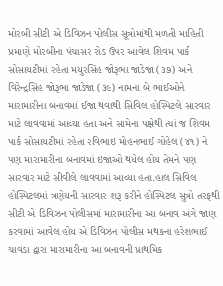મોરબી સીટી એ ડિવિઝન પોલીસ સૂત્રોમાંથી મળતી માહિતી પ્રમાણે મોરબીના પંચાસર રોડ ઉપર આવેલ શિવમ પાર્ક સોસાયટીમાં રહેતા મયુરસિંહ જોરૂભા જાડેજા (૩૭) અને વિરેન્દ્રસિંહ જોરૂભા જાડેજા (૩૯) નામના બે ભાઈઓને મારામારીના બનાવમાં ઈજા થવાથી સિવિલ હોસ્પિટલે સારવાર માટે લાવવામાં આવ્યા હતા અને સામેના પક્ષેથી ત્યાં જ શિવમ પાર્ક સોસાયટીમાં રહેતા રવિભાઇ મોહનભાઈ ગોહેલ (૪૧) ને પણ મારામારીના બનાવમાં ઇજાઓ થયેલ હોય તેમને પણ સારવાર માટે સીવીલે લાવવામાં આવ્યા હતા.હાલ સિવિલ હોસ્પિટલમાં ત્રણેયની સારવાર શરૂ કરીને હોસ્પિટલ સુત્રો તરફથી સીટી એ ડિવિઝન પોલીસમાં મારામારીના આ બનાવ અંગે જાણ કરવામાં આવેલ હોય એ ડિવિઝન પોલીસ મથકના હરેશભાઈ ચાવડા દ્વારા મારામારીના આ બનાવની પ્રાથમિક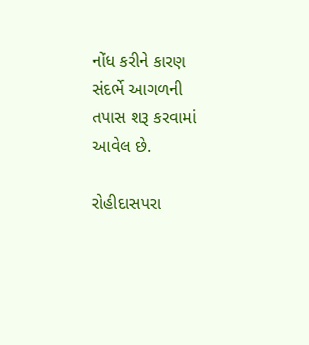નોંધ કરીને કારણ સંદર્ભે આગળની તપાસ શરૂ કરવામાં આવેલ છે.

રોહીદાસપરા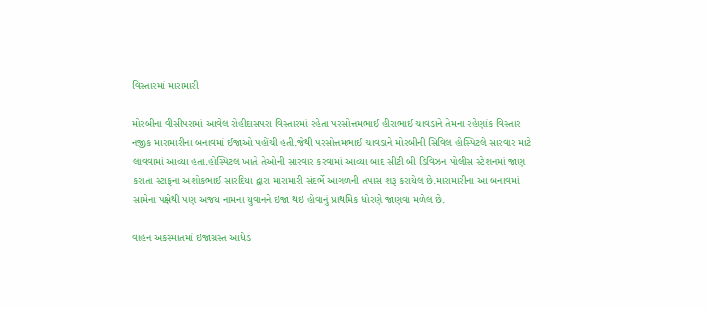વિસ્તારમાં મારામારી

મોરબીના વીસીપરામાં આવેલ રોહીદાસપરા વિસ્તારમાં રહેતા પરસોત્તમભાઈ હીરાભાઈ ચાવડાને તેમના રહેણાંક વિસ્તાર નજીક મારામારીના બનાવમાં ઈજાઓ પહોંચી હતી.જેથી પરસોત્તમભાઈ ચાવડાને મોરબીની સિવિલ હોસ્પિટલે સારવાર માટે લાવવામાં આવ્યા હતા.હોસ્પિટલ ખાતે તેઓની સારવાર કરવામાં આવ્યા બાદ સીટી બી ડિવિઝન પોલીસ સ્ટેશનમાં જાણ કરાતા સ્ટાફના અશોકભાઈ સારદિયા દ્વારા મારામારી સંદર્ભે આગળની તપાસ શરૂ કરાયેલ છે.મારામારીના આ બનાવમાં સામેના પક્ષેથી પણ અજય નામના યુવાનને ઇજા થઇ હોવાનું પ્રાથમિક ધોરણે જાણવા મળેલ છે.

વાહન અકસ્માતમાં ઇજાગ્રસ્ત આધેડ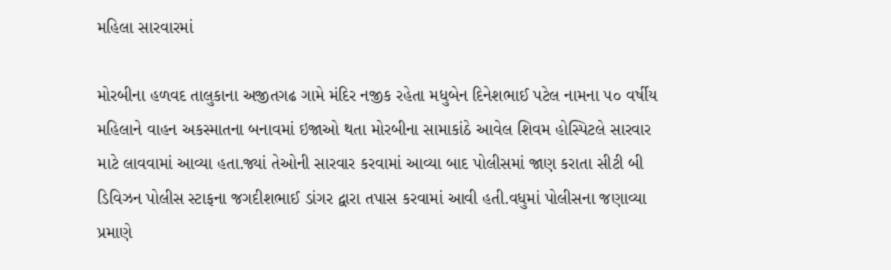મહિલા સારવારમાં

મોરબીના હળવદ તાલુકાના અજીતગઢ ગામે મંદિર નજીક રહેતા મધુબેન દિનેશભાઈ પટેલ નામના ૫૦ વર્ષીય મહિલાને વાહન અકસ્માતના બનાવમાં ઇજાઓ થતા મોરબીના સામાકાંઠે આવેલ શિવમ હોસ્પિટલે સારવાર માટે લાવવામાં આવ્યા હતા.જ્યાં તેઓની સારવાર કરવામાં આવ્યા બાદ પોલીસમાં જાણ કરાતા સીટી બી ડિવિઝન પોલીસ સ્ટાફના જગદીશભાઈ ડાંગર દ્વારા તપાસ કરવામાં આવી હતી.વધુમાં પોલીસના જણાવ્યા પ્રમાણે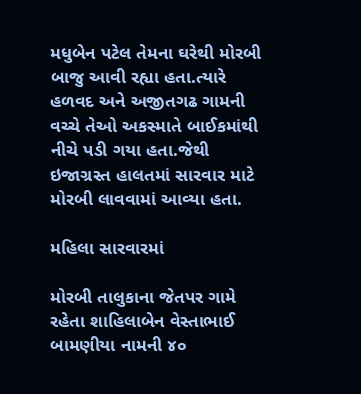મધુબેન પટેલ તેમના ઘરેથી મોરબી બાજુ આવી રહ્યા હતા.ત્યારે હળવદ અને અજીતગઢ ગામની વચ્ચે તેઓ અકસ્માતે બાઈકમાંથી નીચે પડી ગયા હતા.જેથી ઇજાગ્રસ્ત હાલતમાં સારવાર માટે મોરબી લાવવામાં આવ્યા હતા.

મહિલા સારવારમાં

મોરબી તાલુકાના જેતપર ગામે રહેતા શાહિલાબેન વેસ્તાભાઈ બામણીયા નામની ૪૦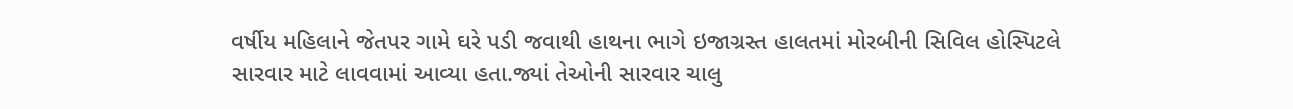વર્ષીય મહિલાને જેતપર ગામે ઘરે પડી જવાથી હાથના ભાગે ઇજાગ્રસ્ત હાલતમાં મોરબીની સિવિલ હોસ્પિટલે સારવાર માટે લાવવામાં આવ્યા હતા.જ્યાં તેઓની સારવાર ચાલુ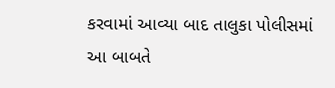કરવામાં આવ્યા બાદ તાલુકા પોલીસમાં આ બાબતે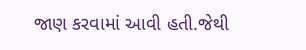જાણ કરવામાં આવી હતી.જેથી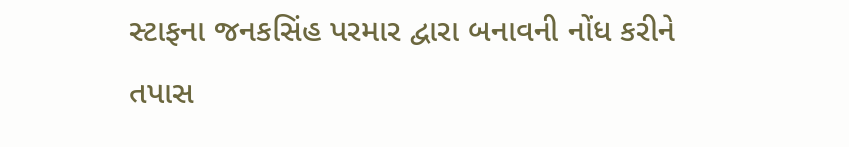સ્ટાફના જનકસિંહ પરમાર દ્વારા બનાવની નોંધ કરીને તપાસ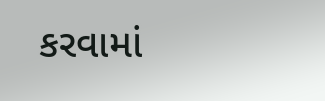કરવામાં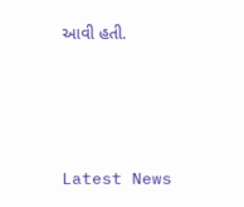આવી હતી.






Latest News